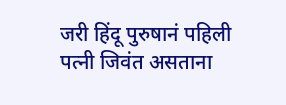जरी हिंदू पुरुषानं पहिली पत्नी जिवंत असताना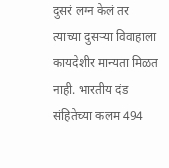दुसरं लग्न केलं तर त्याच्या दुसऱ्या विवाहाला कायदेशीर मान्यता मिळत नाही. भारतीय दंड संहितेच्या कलम 494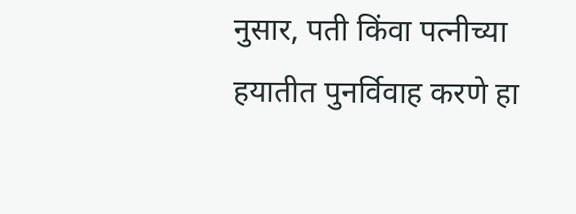नुसार, पती किंवा पत्नीच्या हयातीत पुनर्विवाह करणे हा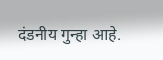दंडनीय गुन्हा आहे.